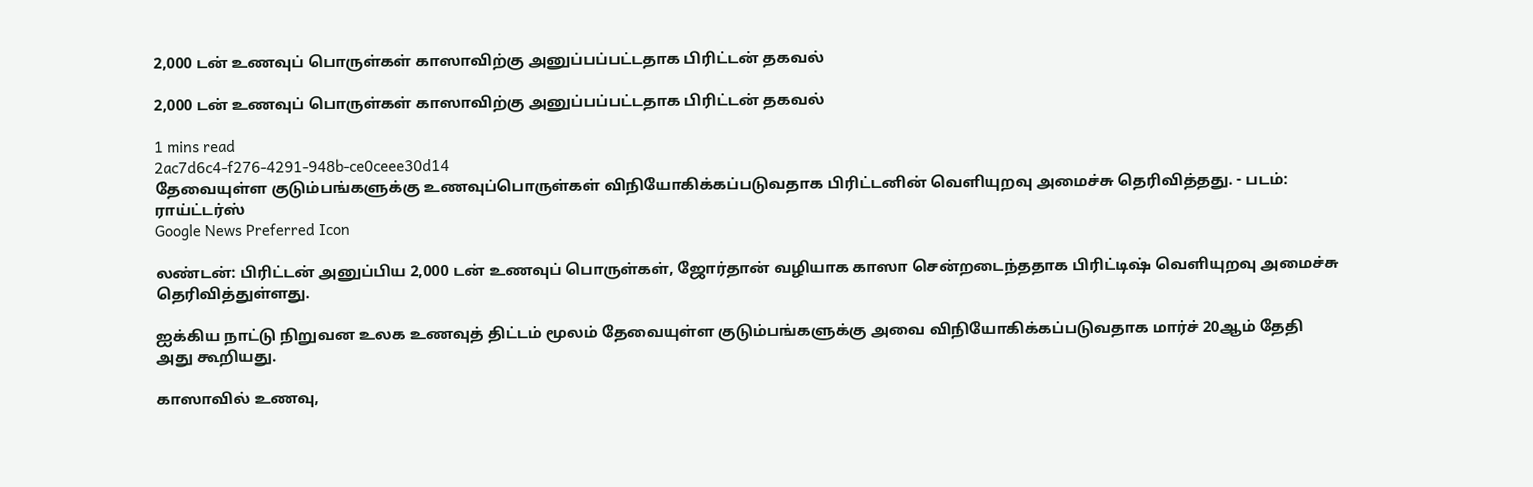2,000 டன் உணவுப் பொருள்கள் காஸாவிற்கு அனுப்பப்பட்டதாக பிரிட்டன் தகவல்

2,000 டன் உணவுப் பொருள்கள் காஸாவிற்கு அனுப்பப்பட்டதாக பிரிட்டன் தகவல்

1 mins read
2ac7d6c4-f276-4291-948b-ce0ceee30d14
தேவையுள்ள குடும்பங்களுக்கு உணவுப்பொருள்கள் விநியோகிக்கப்படுவதாக பிரிட்டனின் வெளியுறவு அமைச்சு தெரிவித்தது. - படம்: ராய்ட்டர்ஸ்
Google News Preferred Icon

லண்டன்: பிரிட்டன் அனுப்பிய 2,000 டன் உணவுப் பொருள்கள், ஜோர்தான் வழியாக காஸா சென்றடைந்ததாக பிரிட்டிஷ் வெளியுறவு அமைச்சு தெரிவித்துள்ளது.

ஐக்கிய நாட்டு நிறுவன உலக உணவுத் திட்டம் மூலம் தேவையுள்ள குடும்பங்களுக்கு அவை விநியோகிக்கப்படுவதாக மார்ச் 20ஆம் தேதி அது கூறியது.

காஸாவில் உணவு,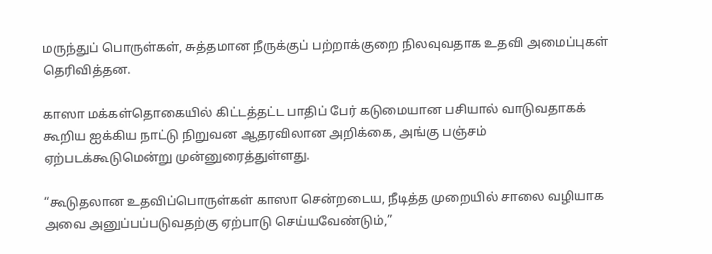மருந்துப் பொருள்கள், சுத்தமான நீருக்குப் பற்றாக்குறை நிலவுவதாக உதவி அமைப்புகள் தெரிவித்தன.

காஸா மக்கள்தொகையில் கிட்டத்தட்ட பாதிப் பேர் கடுமையான பசியால் வாடுவதாகக் கூறிய ஐக்கிய நாட்டு நிறுவன ஆதரவிலான அறிக்கை, அங்கு பஞ்சம் ஏற்படக்கூடுமென்று முன்னுரைத்துள்ளது.

“கூடுதலான உதவிப்பொருள்கள் காஸா சென்றடைய, நீடித்த முறையில் சாலை வழியாக அவை அனுப்பப்படுவதற்கு ஏற்பாடு செய்யவேண்டும்,”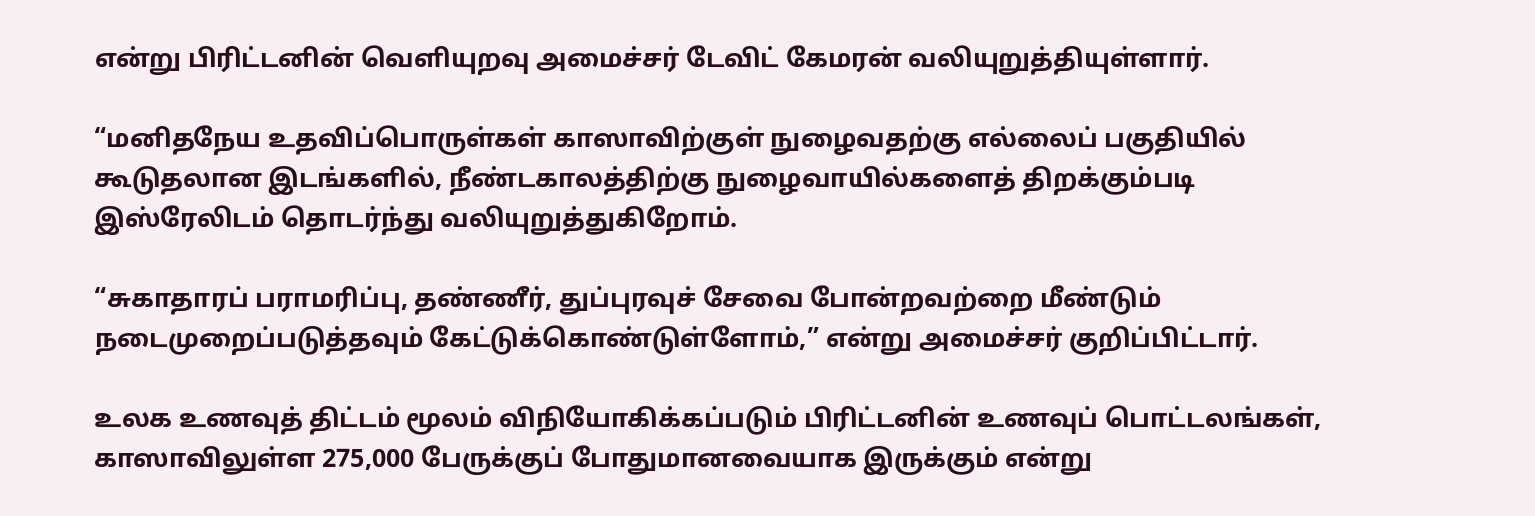என்று பிரிட்டனின் வெளியுறவு அமைச்சர் டேவிட் கேமரன் வலியுறுத்தியுள்ளார்.

“மனிதநேய உதவிப்பொருள்கள் காஸாவிற்குள் நுழைவதற்கு எல்லைப் பகுதியில் கூடுதலான இடங்களில், நீண்டகாலத்திற்கு நுழைவாயில்களைத் திறக்கும்படி இஸ்ரேலிடம் தொடர்ந்து வலியுறுத்துகிறோம்.

“சுகாதாரப் பராமரிப்பு, தண்ணீர், துப்புரவுச் சேவை போன்றவற்றை மீண்டும் நடைமுறைப்படுத்தவும் கேட்டுக்கொண்டுள்ளோம்,” என்று அமைச்சர் குறிப்பிட்டார்.

உலக உணவுத் திட்டம் மூலம் விநியோகிக்கப்படும் பிரிட்டனின் உணவுப் பொட்டலங்கள், காஸாவிலுள்ள 275,000 பேருக்குப் போதுமானவையாக இருக்கும் என்று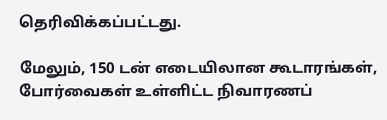தெரிவிக்கப்பட்டது.

மேலும், 150 டன் எடையிலான கூடாரங்கள், போர்வைகள் உள்ளிட்ட நிவாரணப்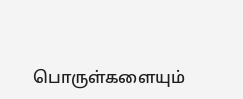பொருள்களையும்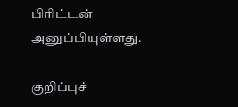பிரிட்டன் அனுப்பியுள்ளது.

குறிப்புச்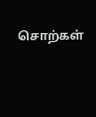சொற்கள்